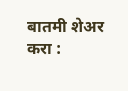बातमी शेअर करा :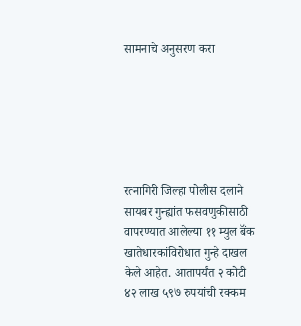सामनाचे अनुसरण करा






रत्नागिरी जिल्हा पोलीस दलाने सायबर गुन्ह्यांत फसवणुकीसाठी वापरण्यात आलेल्या ११ म्युल बॅंक खातेधारकांविरोधात गुन्हे दाखल केले आहेत. आतापर्यंत २ कोटी ४२ लाख ५९७ रुपयांची रक्कम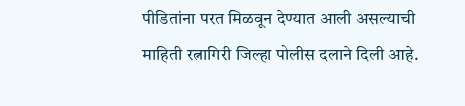पीडितांना परत मिळवून देण्यात आली असल्याची माहिती रत्नागिरी जिल्हा पोलीस दलाने दिली आहे.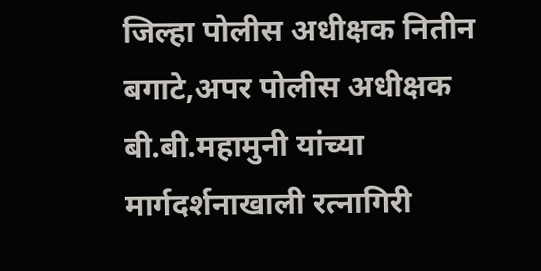जिल्हा पोलीस अधीक्षक नितीन बगाटे,अपर पोलीस अधीक्षक बी.बी.महामुनी यांच्या मार्गदर्शनाखाली रत्नागिरी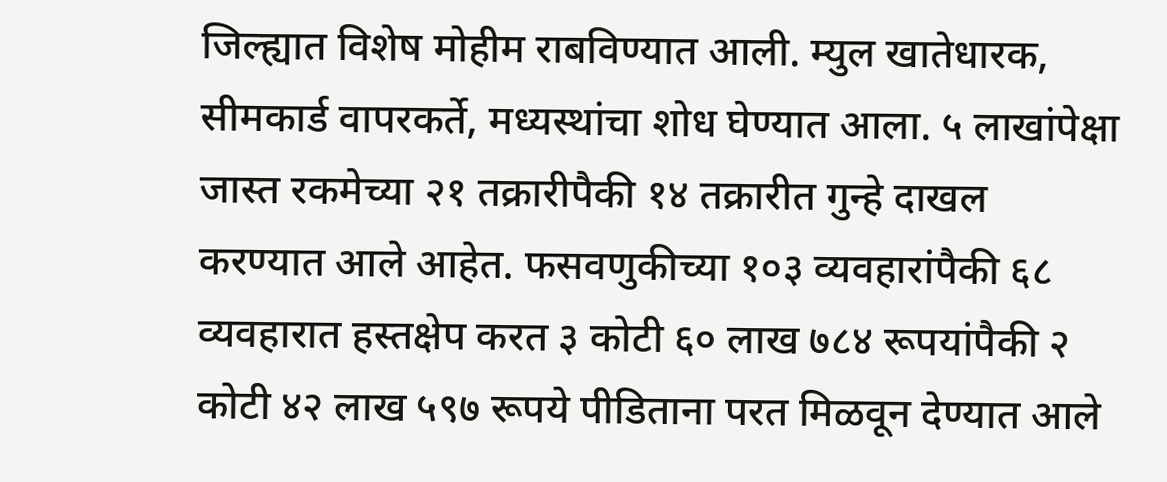जिल्ह्यात विशेष मोहीम राबविण्यात आली. म्युल खातेधारक, सीमकार्ड वापरकर्ते, मध्यस्थांचा शोध घेण्यात आला. ५ लाखांपेक्षा जास्त रकमेच्या २१ तक्रारीपैकी १४ तक्रारीत गुन्हे दाखल करण्यात आले आहेत. फसवणुकीच्या १०३ व्यवहारांपैकी ६८ व्यवहारात हस्तक्षेप करत ३ कोटी ६० लाख ७८४ रूपयांपैकी २ कोटी ४२ लाख ५९७ रूपये पीडिताना परत मिळवून देण्यात आले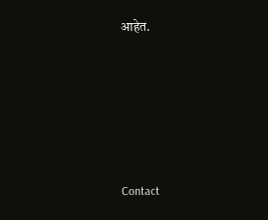आहेत.







Contact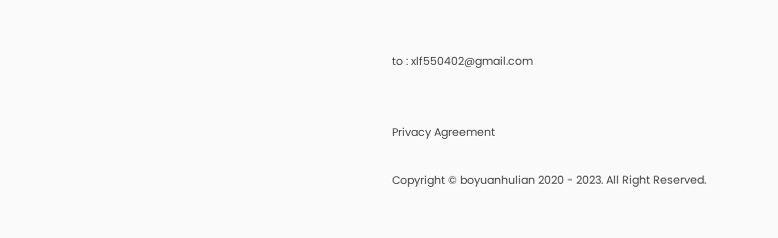to : xlf550402@gmail.com


Privacy Agreement

Copyright © boyuanhulian 2020 - 2023. All Right Reserved.